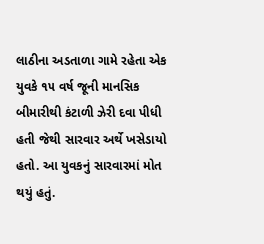લાઠીના અડતાળા ગામે રહેતા એક યુવકે ૧૫ વર્ષ જૂની માનસિક બીમારીથી કંટાળી ઝેરી દવા પીધી હતી જેથી સારવાર અર્થે ખસેડાયો હતો. આ યુવકનું સારવારમાં મોત થયું હતું.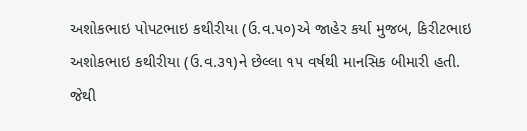અશોકભાઇ પોપટભાઇ કથીરીયા (ઉ.વ.૫૦)એ જાહેર કર્યા મુજબ, કિરીટભાઇ અશોકભાઇ કથીરીયા (ઉ.વ.૩૧)ને છેલ્લા ૧૫ વર્ષથી માનસિક બીમારી હતી. જેથી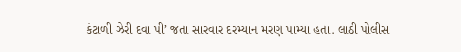કંટાળી ઝેરી દવા પી’ જતા સારવાર દરમ્યાન મરણ પામ્યા હતા. લાઠી પોલીસ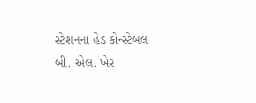સ્ટેશનના હેડ કોન્સ્ટેબલ બી. એલ. ખેર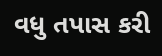વધુ તપાસ કરી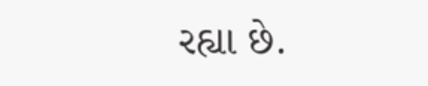રહ્યા છે.